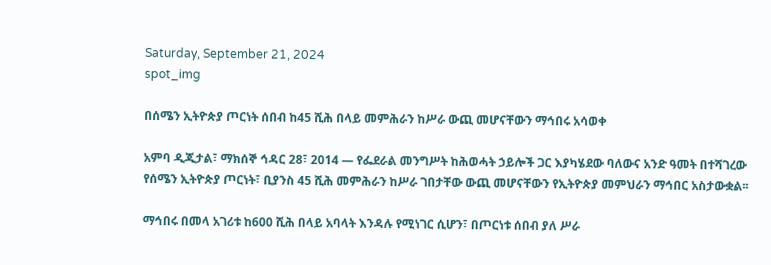Saturday, September 21, 2024
spot_img

በሰሜን ኢትዮጵያ ጦርነት ሰበብ ከ45 ሺሕ በላይ መምሕራን ከሥራ ውጪ መሆናቸውን ማኅበሩ አሳወቀ

አምባ ዲጂታል፣ ማክሰኞ ኅዳር 28፣ 2014 ― የፌደራል መንግሥት ከሕወሓት ኃይሎች ጋር እያካሄደው ባለውና አንድ ዓመት በተሻገረው የሰሜን ኢትዮጵያ ጦርነት፣ ቢያንስ 45 ሺሕ መምሕራን ከሥራ ገበታቸው ውጪ መሆናቸውን የኢትዮጵያ መምህራን ማኅበር አስታውቋል፡፡

ማኅበሩ በመላ አገሪቱ ከ600 ሺሕ በላይ አባላት እንዳሉ የሚነገር ሲሆን፣ በጦርነቱ ሰበብ ያለ ሥራ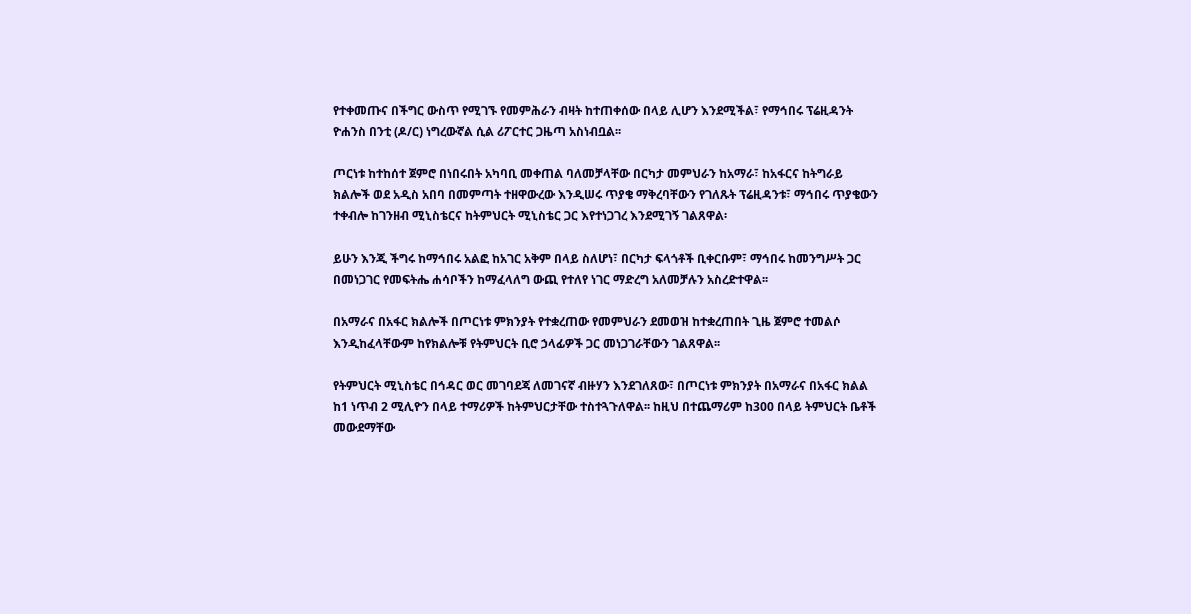የተቀመጡና በችግር ውስጥ የሚገኙ የመምሕራን ብዛት ከተጠቀሰው በላይ ሊሆን እንደሚችል፣ የማኅበሩ ፕሬዚዳንት ዮሐንስ በንቲ (ዶ/ር) ነግረውኛል ሲል ሪፖርተር ጋዜጣ አስነብቧል፡፡

ጦርነቱ ከተከሰተ ጀምሮ በነበሩበት አካባቢ መቀጠል ባለመቻላቸው በርካታ መምህራን ከአማራ፣ ከአፋርና ከትግራይ ክልሎች ወደ አዲስ አበባ በመምጣት ተዘዋውረው እንዲሠሩ ጥያቄ ማቅረባቸውን የገለጹት ፕሬዚዳንቱ፣ ማኅበሩ ጥያቄውን ተቀብሎ ከገንዘብ ሚኒስቴርና ከትምህርት ሚኒስቴር ጋር እየተነጋገረ እንደሚገኝ ገልጸዋል፡

ይሁን እንጂ ችግሩ ከማኅበሩ አልፎ ከአገር አቅም በላይ ስለሆነ፣ በርካታ ፍላጎቶች ቢቀርቡም፣ ማኅበሩ ከመንግሥት ጋር በመነጋገር የመፍትሔ ሐሳቦችን ከማፈላለግ ውጪ የተለየ ነገር ማድረግ አለመቻሉን አስረድተዋል፡፡

በአማራና በአፋር ክልሎች በጦርነቱ ምክንያት የተቋረጠው የመምህራን ደመወዝ ከተቋረጠበት ጊዜ ጀምሮ ተመልሶ እንዲከፈላቸውም ከየክልሎቹ የትምህርት ቢሮ ኃላፊዎች ጋር መነጋገራቸውን ገልጸዋል፡፡

የትምህርት ሚኒስቴር በኅዳር ወር መገባደጃ ለመገናኛ ብዙሃን እንደገለጸው፣ በጦርነቱ ምክንያት በአማራና በአፋር ክልል ከ1 ነጥብ 2 ሚሊዮን በላይ ተማሪዎች ከትምህርታቸው ተስተጓጉለዋል፡፡ ከዚህ በተጨማሪም ከ300 በላይ ትምህርት ቤቶች መውደማቸው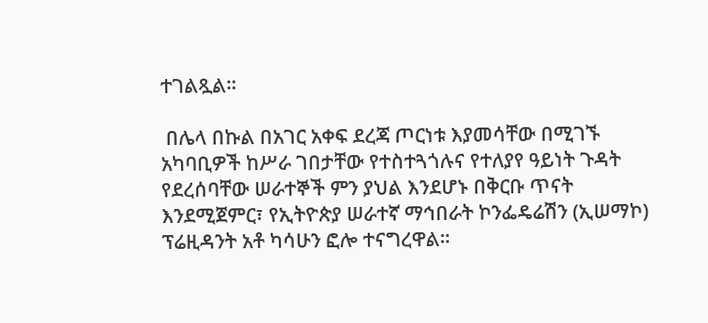ተገልጿል፡፡

 በሌላ በኩል በአገር አቀፍ ደረጃ ጦርነቱ እያመሳቸው በሚገኙ አካባቢዎች ከሥራ ገበታቸው የተስተጓጎሉና የተለያየ ዓይነት ጉዳት የደረሰባቸው ሠራተኞች ምን ያህል እንደሆኑ በቅርቡ ጥናት እንደሚጀምር፣ የኢትዮጵያ ሠራተኛ ማኅበራት ኮንፌዴሬሽን (ኢሠማኮ) ፕሬዚዳንት አቶ ካሳሁን ፎሎ ተናግረዋል፡፡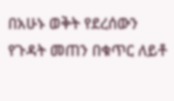በአሁኑ ወቅት የደረሰውን የጉዳት መጠን በቁጥር ለይቶ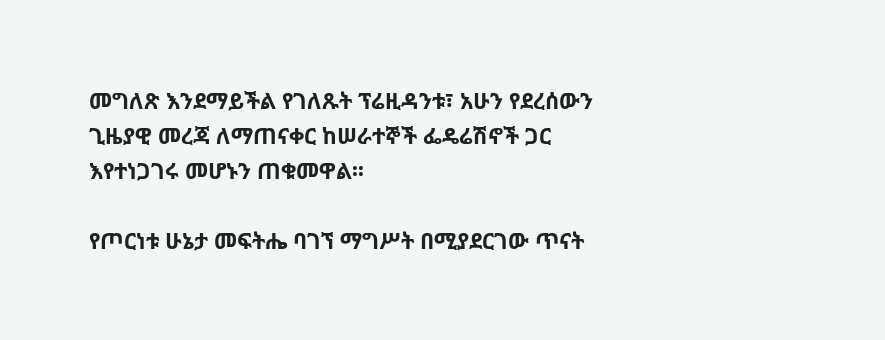መግለጽ እንደማይችል የገለጹት ፕሬዚዳንቱ፣ አሁን የደረሰውን ጊዜያዊ መረጃ ለማጠናቀር ከሠራተኞች ፌዴሬሽኖች ጋር እየተነጋገሩ መሆኑን ጠቁመዋል፡፡

የጦርነቱ ሁኔታ መፍትሔ ባገኘ ማግሥት በሚያደርገው ጥናት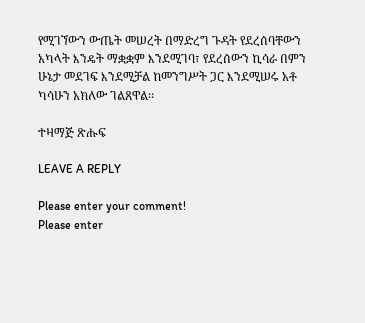የሚገኘውን ውጤት መሠረት በማድረግ ጉዳት የደረሰባቸውን አካላት እንዴት ማቋቋም እንደሚገባ፣ የደረሰውን ኪሳራ በምን ሁኔታ መደገፍ እንደሚቻል ከመንግሥት ጋር እንደሚሠሩ አቶ ካሳሁን አክለው ገልጸዋል፡፡

ተዛማጅ ጽሑፍ

LEAVE A REPLY

Please enter your comment!
Please enter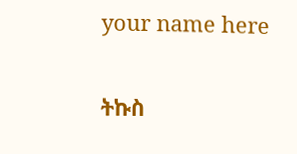your name here

ትኩስ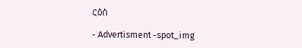ርዕስ

- Advertisment -spot_img